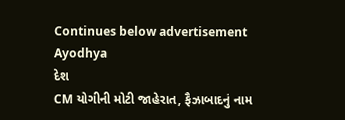Continues below advertisement
Ayodhya
દેશ
CM યોગીની મોટી જાહેરાત, ફૈઝાબાદનું નામ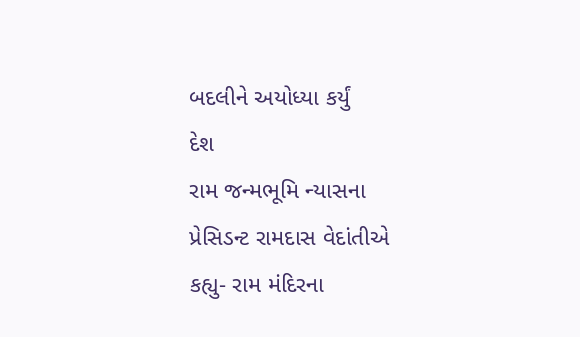બદલીને અયોધ્યા કર્યું
દેશ
રામ જન્મભૂમિ ન્યાસના પ્રેસિડન્ટ રામદાસ વેદાંતીએ કહ્યુ- રામ મંદિરના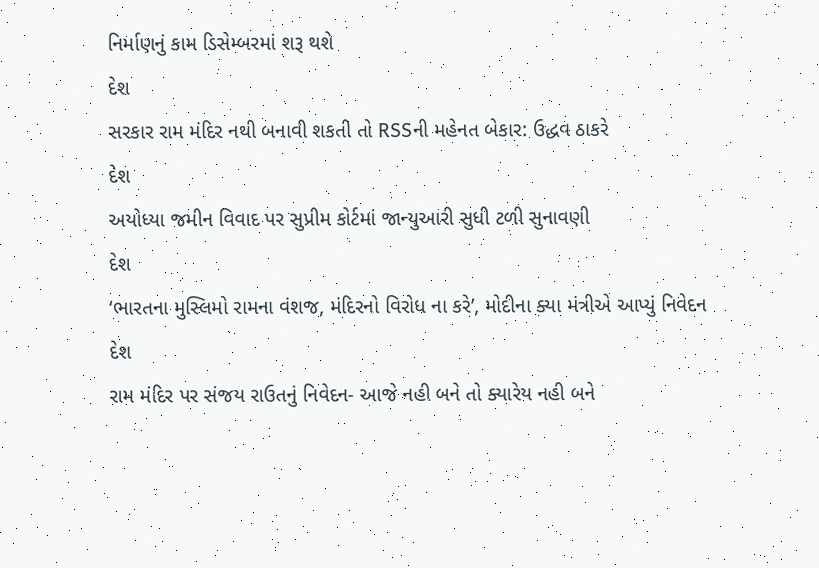નિર્માણનું કામ ડિસેમ્બરમાં શરૂ થશે
દેશ
સરકાર રામ મંદિર નથી બનાવી શકતી તો RSSની મહેનત બેકાર: ઉદ્ધવ ઠાકરે
દેશ
અયોધ્યા જમીન વિવાદ પર સુપ્રીમ કોર્ટમાં જાન્યુઆરી સુધી ટળી સુનાવણી
દેશ
‘ભારતના મુસ્લિમો રામના વંશજ, મંદિરનો વિરોધ ના કરે’, મોદીના ક્યા મંત્રીએ આપ્યું નિવેદન
દેશ
રામ મંદિર પર સંજય રાઉતનું નિવેદન- આજે નહી બને તો ક્યારેય નહી બને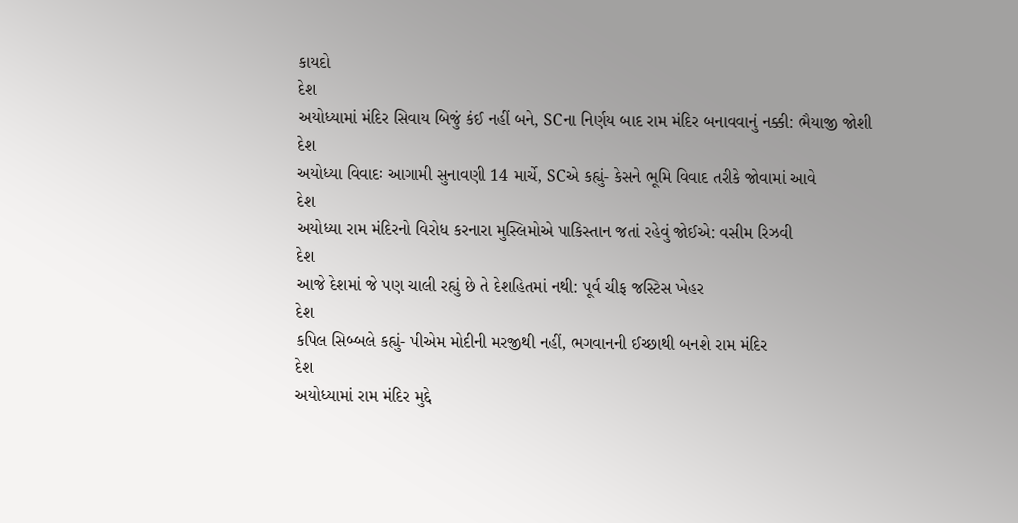કાયદો
દેશ
અયોધ્યામાં મંદિર સિવાય બિજું કંઈ નહીં બને, SCના નિર્ણય બાદ રામ મંદિર બનાવવાનું નક્કી: ભૈયાજી જોશી
દેશ
અયોધ્યા વિવાદઃ આગામી સુનાવણી 14 માર્ચે, SCએ કહ્યું- કેસને ભૂમિ વિવાદ તરીકે જોવામાં આવે
દેશ
અયોધ્યા રામ મંદિરનો વિરોધ કરનારા મુસ્લિમોએ પાકિસ્તાન જતાં રહેવું જોઈએ: વસીમ રિઝવી
દેશ
આજે દેશમાં જે પણ ચાલી રહ્યું છે તે દેશહિતમાં નથી: પૂર્વ ચીફ જસ્ટિસ ખેહર
દેશ
કપિલ સિબ્બલે કહ્યું- પીએમ મોદીની મરજીથી નહીં, ભગવાનની ઈચ્છાથી બનશે રામ મંદિર
દેશ
અયોધ્યામાં રામ મંદિર મુદ્દે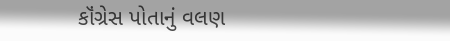કૉંગ્રેસ પોતાનું વલણ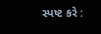સ્પષ્ટ કરે :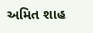અમિત શાહ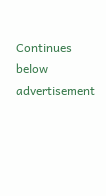Continues below advertisement